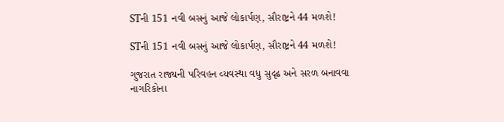STની 151 નવી બસનું આજે લોકાર્પણ, સૌરાષ્ટ્રને 44 મળશે!

STની 151 નવી બસનું આજે લોકાર્પણ, સૌરાષ્ટ્રને 44 મળશે!

ગુજરાત રાજ્યની પરિવહન વ્યવસ્થા વધુ સુદૃઢ અને સરળ બનાવવા નાગરિકોના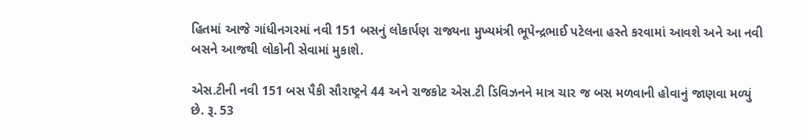હિતમાં આજે ગાંધીનગરમાં નવી 151 બસનું લોકાર્પણ રાજ્યના મુખ્યમંત્રી ભૂપેન્દ્રભાઈ પટેલના હસ્તે કરવામાં આવશે અને આ નવી બસને આજથી લોકોની સેવામાં મુકાશે.

એસ.ટીની નવી 151 બસ પૈકી સૌરાષ્ટ્રને 44 અને રાજકોટ એસ.ટી ડિવિઝનને માત્ર ચાર જ બસ મળવાની હોવાનું જાણવા મળ્યું છે. રૂ. 53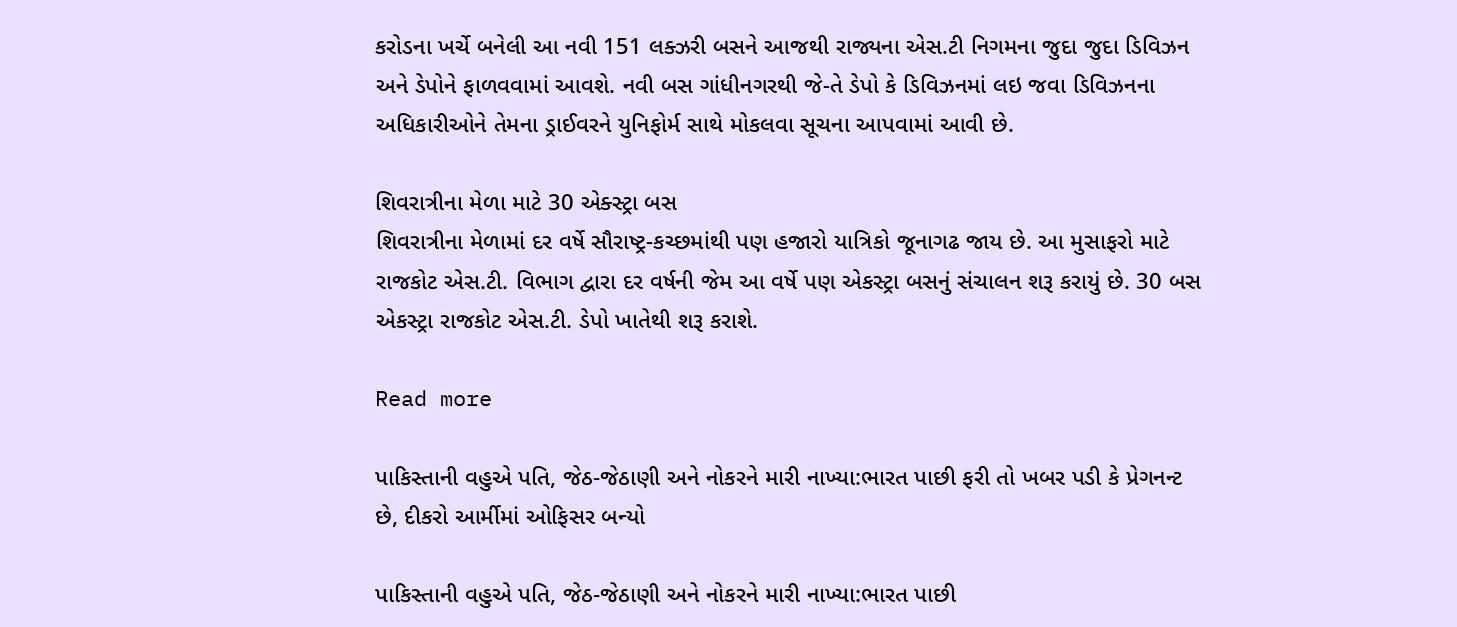કરોડના ખર્ચે બનેલી આ નવી 151 લક્ઝરી બસને આજથી રાજ્યના એસ.ટી નિગમના જુદા જુદા ડિવિઝન અને ડેપોને ફાળવવામાં આવશે. નવી બસ ગાંધીનગરથી જે-તે ડેપો કે ડિવિઝનમાં લઇ જવા ડિવિઝનના અધિકારીઓને તેમના ડ્રાઈવરને યુનિફોર્મ સાથે મોકલવા સૂચના આપવામાં આવી છે.

શિવરાત્રીના મેળા માટે 30 એક્સ્ટ્રા બસ
શિવરાત્રીના મેળામાં દર વર્ષે સૌરાષ્ટ્ર-કચ્છમાંથી પણ હજારો યાત્રિકો જૂનાગઢ જાય છે. આ મુસાફરો માટે રાજકોટ એસ.ટી. વિભાગ દ્વારા દર વર્ષની જેમ આ વર્ષે પણ એકસ્ટ્રા બસનું સંચાલન શરૂ કરાયું છે. 30 બસ એકસ્ટ્રા રાજકોટ એસ.ટી. ડેપો ખાતેથી શરૂ કરાશે.

Read more

પાકિસ્તાની વહુએ પતિ, જેઠ-જેઠાણી અને નોકરને મારી નાખ્યા:ભારત પાછી ફરી તો ખબર પડી કે પ્રેગનન્ટ છે, દીકરો આર્મીમાં ઓફિસર બન્યો

પાકિસ્તાની વહુએ પતિ, જેઠ-જેઠાણી અને નોકરને મારી નાખ્યા:ભારત પાછી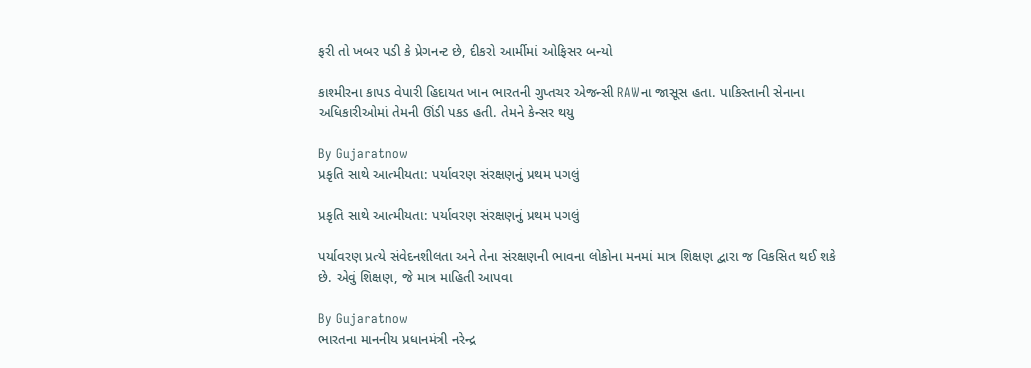ફરી તો ખબર પડી કે પ્રેગનન્ટ છે, દીકરો આર્મીમાં ઓફિસર બન્યો

કાશ્મીરના કાપડ વેપારી હિદાયત ખાન ભારતની ગુપ્તચર એજન્સી RAWના જાસૂસ હતા. પાકિસ્તાની સેનાના અધિકારીઓમાં તેમની ઊંડી પકડ હતી. તેમને કેન્સર થયુ

By Gujaratnow
પ્રકૃતિ સાથે આત્મીયતા: પર્યાવરણ સંરક્ષણનું પ્રથમ પગલું

પ્રકૃતિ સાથે આત્મીયતા: પર્યાવરણ સંરક્ષણનું પ્રથમ પગલું

પર્યાવરણ પ્રત્યે સંવેદનશીલતા અને તેના સંરક્ષણની ભાવના લોકોના મનમાં માત્ર શિક્ષણ દ્વારા જ વિકસિત થઈ શકે છે. એવું શિક્ષણ, જે માત્ર માહિતી આપવા

By Gujaratnow
ભારતના માનનીય પ્રધાનમંત્રી નરેન્દ્ર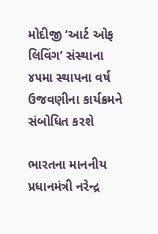મોદીજી ‘આર્ટ ઓફ લિવિંગ’ સંસ્થાના ૪૫મા સ્થાપના વર્ષ ઉજવણીના કાર્યક્રમને સંબોધિત કરશે

ભારતના માનનીય પ્રધાનમંત્રી નરેન્દ્ર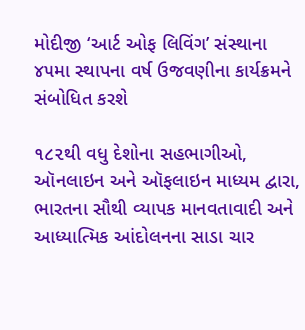મોદીજી ‘આર્ટ ઓફ લિવિંગ’ સંસ્થાના ૪૫મા સ્થાપના વર્ષ ઉજવણીના કાર્યક્રમને સંબોધિત કરશે

૧૮૨થી વધુ દેશોના સહભાગીઓ, ઑનલાઇન અને ઑફલાઇન માધ્યમ દ્વારા, ભારતના સૌથી વ્યાપક માનવતાવાદી અને આધ્યાત્મિક આંદોલનના સાડા ચાર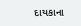દાયકાના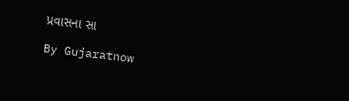પ્રવાસના સા

By Gujaratnow